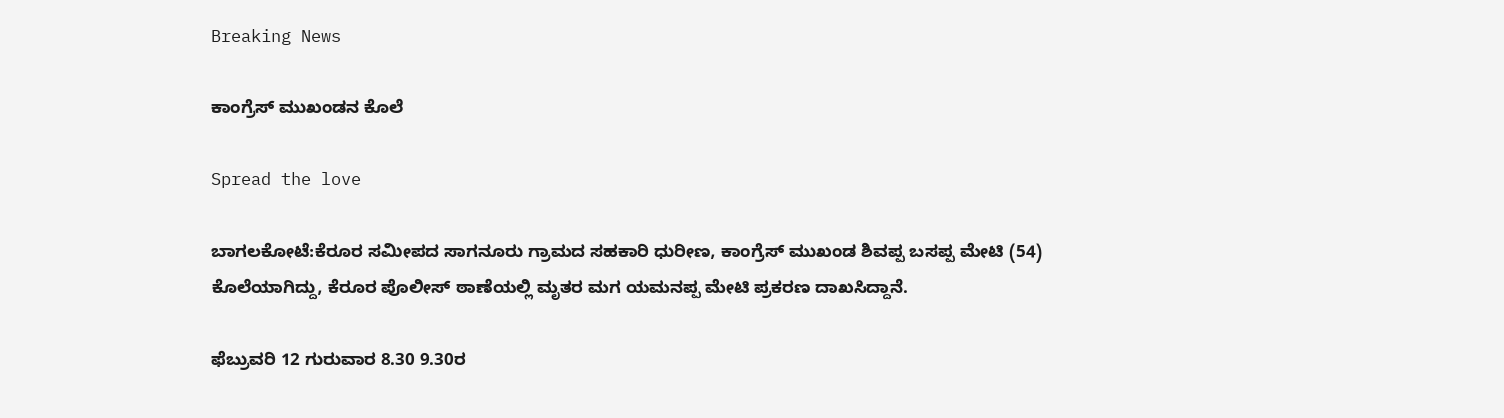Breaking News

ಕಾಂಗ್ರೆಸ್ ಮುಖಂಡನ ಕೊಲೆ

Spread the love

ಬಾಗಲಕೋಟೆ:ಕೆರೂರ ಸಮೀಪದ ಸಾಗನೂರು ಗ್ರಾಮದ ಸಹಕಾರಿ ಧುರೀಣ, ಕಾಂಗ್ರೆಸ್ ಮುಖಂಡ ಶಿವಪ್ಪ ಬಸಪ್ಪ ಮೇಟಿ (54) ಕೊಲೆಯಾಗಿದ್ದು, ಕೆರೂರ ಪೊಲೀಸ್ ಠಾಣೆಯಲ್ಲಿ ಮೃತರ ಮಗ ಯಮನಪ್ಪ ಮೇಟಿ ಪ್ರಕರಣ ದಾಖಸಿದ್ದಾನೆ.

ಫೆಬ್ರುವರಿ 12 ಗುರುವಾರ 8.30 9.30ರ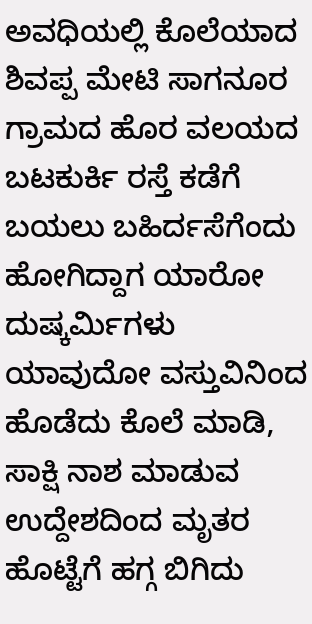ಅವಧಿಯಲ್ಲಿ ಕೊಲೆಯಾದ ಶಿವಪ್ಪ ಮೇಟಿ ಸಾಗನೂರ ಗ್ರಾಮದ ಹೊರ ವಲಯದ ಬಟಕುರ್ಕಿ ರಸ್ತೆ ಕಡೆಗೆ ಬಯಲು ಬಹಿರ್ದಸೆಗೆಂದು ಹೋಗಿದ್ದಾಗ ಯಾರೋ ದುಷ್ಕರ್ಮಿಗಳು ಯಾವುದೋ ವಸ್ತುವಿನಿಂದ ಹೊಡೆದು ಕೊಲೆ ಮಾಡಿ, ಸಾಕ್ಷಿ ನಾಶ ಮಾಡುವ ಉದ್ದೇಶದಿಂದ ಮೃತರ ಹೊಟ್ಟೆಗೆ ಹಗ್ಗ ಬಿಗಿದು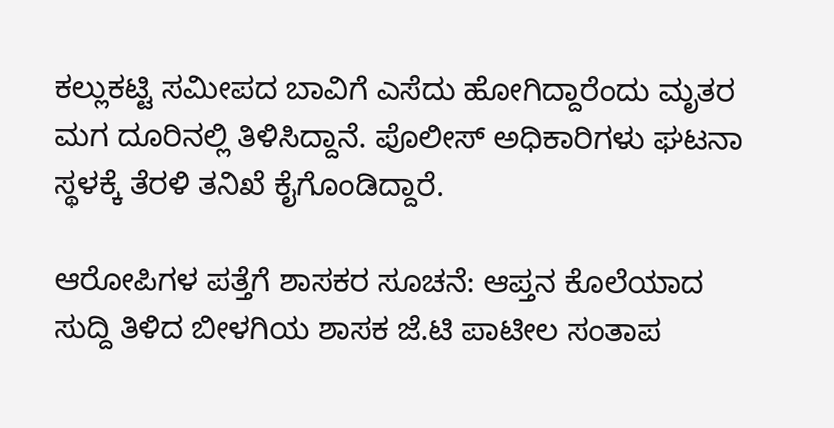ಕಲ್ಲುಕಟ್ಟಿ ಸಮೀಪದ ಬಾವಿಗೆ ಎಸೆದು ಹೋಗಿದ್ದಾರೆಂದು ಮೃತರ ಮಗ ದೂರಿನಲ್ಲಿ ತಿಳಿಸಿದ್ದಾನೆ. ಪೊಲೀಸ್ ಅಧಿಕಾರಿಗಳು ಘಟನಾ ಸ್ಥಳಕ್ಕೆ ತೆರಳಿ ತನಿಖೆ ಕೈಗೊಂಡಿದ್ದಾರೆ.

ಆರೋಪಿಗಳ ಪತ್ತೆಗೆ ಶಾಸಕರ ಸೂಚನೆ: ಆಪ್ತನ ಕೊಲೆಯಾದ ಸುದ್ದಿ ತಿಳಿದ ಬೀಳಗಿಯ ಶಾಸಕ ಜೆ.ಟಿ ಪಾಟೀಲ ಸಂತಾಪ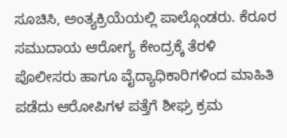ಸೂಚಿಸಿ, ಅಂತ್ಯಕ್ರಿಯೆಯಲ್ಲಿ ಪಾಲ್ಗೊಂಡರು. ಕೆರೂರ ಸಮುದಾಯ ಆರೋಗ್ಯ ಕೇಂದ್ರಕ್ಕೆ ತೆರಳಿ ಪೊಲೀಸರು ಹಾಗೂ ವೈದ್ಯಾಧಿಕಾರಿಗಳಿಂದ ಮಾಹಿತಿ ಪಡೆದು ಆರೋಪಿಗಳ ಪತ್ತೆಗೆ ಶೀಘ್ರ ಕ್ರಮ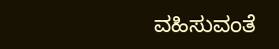ವಹಿಸುವಂತೆ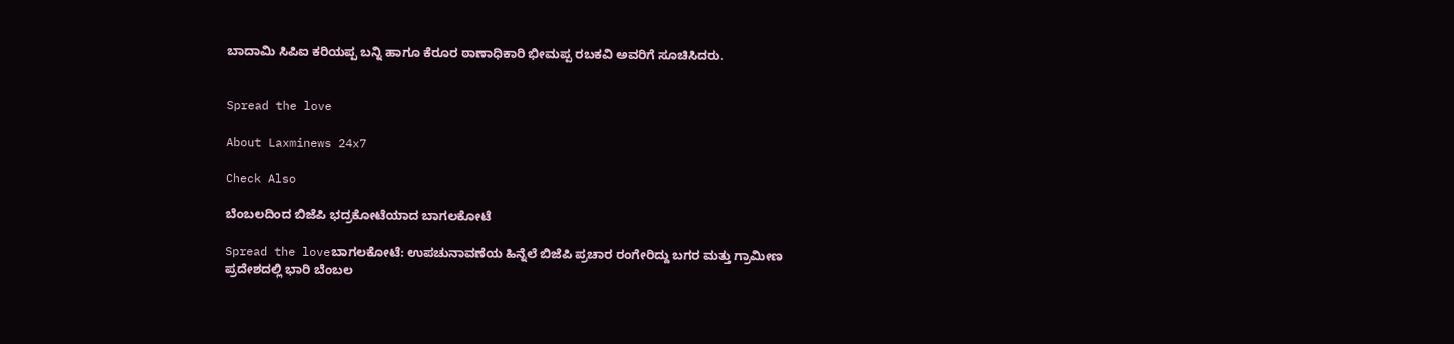ಬಾದಾಮಿ ಸಿಪಿಐ ಕರಿಯಪ್ಪ ಬನ್ನಿ ಹಾಗೂ ಕೆರೂರ ಠಾಣಾಧಿಕಾರಿ ಭೀಮಪ್ಪ ರಬಕವಿ ಅವರಿಗೆ ಸೂಚಿಸಿದರು.


Spread the love

About Laxminews 24x7

Check Also

ಬೆಂಬಲದಿಂದ ಬಿಜೆಪಿ ಭದ್ರಕೋಟೆಯಾದ ಬಾಗಲಕೋಟೆ

Spread the loveಬಾಗಲಕೋಟೆ: ಉಪಚುನಾವಣೆಯ ಹಿನ್ನೆಲೆ ಬಿಜೆಪಿ ಪ್ರಚಾರ ರಂಗೇರಿದ್ದು ಬಗರ ಮತ್ತು ಗ್ರಾಮೀಣ ಪ್ರದೇಶದಲ್ಲಿ ಭಾರಿ ಬೆಂಬಲ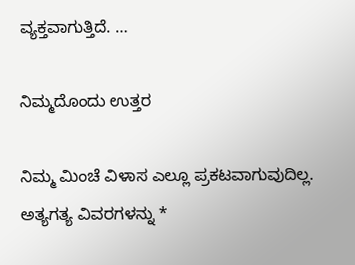ವ್ಯಕ್ತವಾಗುತ್ತಿದೆ. …

ನಿಮ್ಮದೊಂದು ಉತ್ತರ

ನಿಮ್ಮ ಮಿಂಚೆ ವಿಳಾಸ ಎಲ್ಲೂ ಪ್ರಕಟವಾಗುವುದಿಲ್ಲ. ಅತ್ಯಗತ್ಯ ವಿವರಗಳನ್ನು *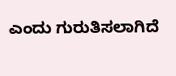ಎಂದು ಗುರುತಿಸಲಾಗಿದೆ